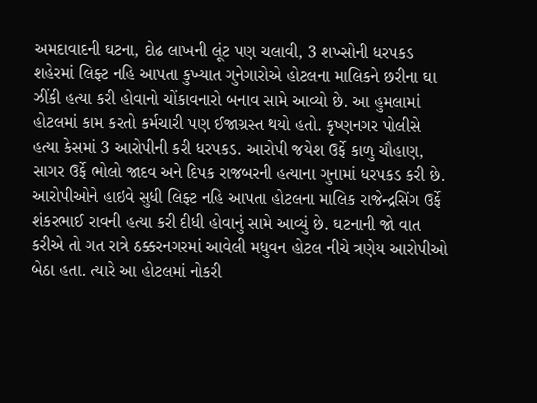અમદાવાદની ઘટના, દોઢ લાખની લૂંટ પણ ચલાવી, 3 શખ્સોની ધરપકડ
શહેરમાં લિફ્ટ નહિ આપતા કુખ્યાત ગુનેગારોએ હોટલના માલિકને છરીના ઘા ઝીંકી હત્યા કરી હોવાનો ચોંકાવનારો બનાવ સામે આવ્યો છે. આ હુમલામાં હોટલમાં કામ કરતો કર્મચારી પણ ઈજાગ્રસ્ત થયો હતો. કૃષ્ણનગર પોલીસે હત્યા કેસમાં 3 આરોપીની કરી ધરપકડ. આરોપી જયેશ ઉર્ફે કાળુ ચૌહાણ, સાગર ઉર્ફે ભોલો જાદવ અને દિપક રાજબરની હત્યાના ગુનામાં ધરપકડ કરી છે.
આરોપીઓને હાઇવે સુધી લિફ્ટ નહિ આપતા હોટલના માલિક રાજેન્દ્રસિંગ ઉર્ફે શંકરભાઈ રાવની હત્યા કરી દીધી હોવાનું સામે આવ્યું છે. ઘટનાની જો વાત કરીએ તો ગત રાત્રે ઠક્કરનગરમાં આવેલી મધુવન હોટલ નીચે ત્રણેય આરોપીઓ બેઠા હતા. ત્યારે આ હોટલમાં નોકરી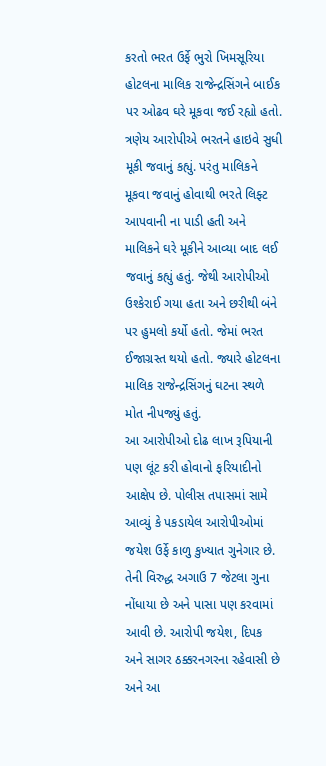કરતો ભરત ઉર્ફે ભુરો ખિમસૂરિયા હોટલના માલિક રાજેન્દ્રસિંગને બાઈક પર ઓઢવ ઘરે મૂકવા જઈ રહ્યો હતો.
ત્રણેય આરોપીએ ભરતને હાઇવે સુધી મૂકી જવાનું કહ્યું. પરંતુ માલિકને મૂકવા જવાનું હોવાથી ભરતે લિફ્ટ આપવાની ના પાડી હતી અને માલિકને ઘરે મૂકીને આવ્યા બાદ લઈ જવાનું કહ્યું હતું. જેથી આરોપીઓ ઉશ્કેરાઈ ગયા હતા અને છરીથી બંને પર હુમલો કર્યો હતો. જેમાં ભરત ઈજાગ્રસ્ત થયો હતો. જ્યારે હોટલના માલિક રાજેન્દ્રસિંગનું ઘટના સ્થળે મોત નીપજ્યું હતું.
આ આરોપીઓ દોઢ લાખ રૂપિયાની પણ લૂંટ કરી હોવાનો ફરિયાદીનો આક્ષેપ છે. પોલીસ તપાસમાં સામે આવ્યું કે પકડાયેલ આરોપીઓમાં જયેશ ઉર્ફે કાળુ કુખ્યાત ગુનેગાર છે. તેની વિરુદ્ધ અગાઉ 7 જેટલા ગુના નોંધાયા છે અને પાસા પણ કરવામાં આવી છે. આરોપી જયેશ, દિપક અને સાગર ઠક્કરનગરના રહેવાસી છે અને આ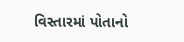વિસ્તારમાં પોતાનો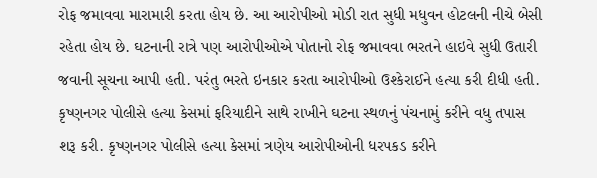રોફ જમાવવા મારામારી કરતા હોય છે. આ આરોપીઓ મોડી રાત સુધી મધુવન હોટલની નીચે બેસી રહેતા હોય છે. ઘટનાની રાત્રે પણ આરોપીઓએ પોતાનો રોફ જમાવવા ભરતને હાઇવે સુધી ઉતારી જવાની સૂચના આપી હતી. પરંતુ ભરતે ઇનકાર કરતા આરોપીઓ ઉશ્કેરાઈને હત્યા કરી દીધી હતી.
કૃષ્ણનગર પોલીસે હત્યા કેસમાં ફરિયાદીને સાથે રાખીને ઘટના સ્થળનું પંચનામું કરીને વધુ તપાસ શરૂ કરી. કૃષ્ણનગર પોલીસે હત્યા કેસમાં ત્રણેય આરોપીઓની ધરપકડ કરીને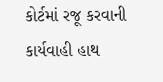કોર્ટમાં રજૂ કરવાની કાર્યવાહી હાથ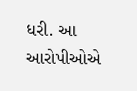ધરી. આ આરોપીઓએ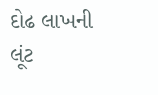દોઢ લાખની લૂંટ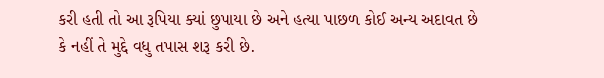કરી હતી તો આ રૂપિયા ક્યાં છુપાયા છે અને હત્યા પાછળ કોઈ અન્ય અદાવત છે કે નહીં તે મુદ્દે વધુ તપાસ શરૂ કરી છે.